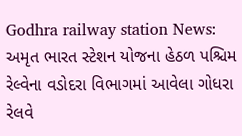Godhra railway station News: અમૃત ભારત સ્ટેશન યોજના હેઠળ પશ્ચિમ રેલ્વેના વડોદરા વિભાગમાં આવેલા ગોધરા રેલવે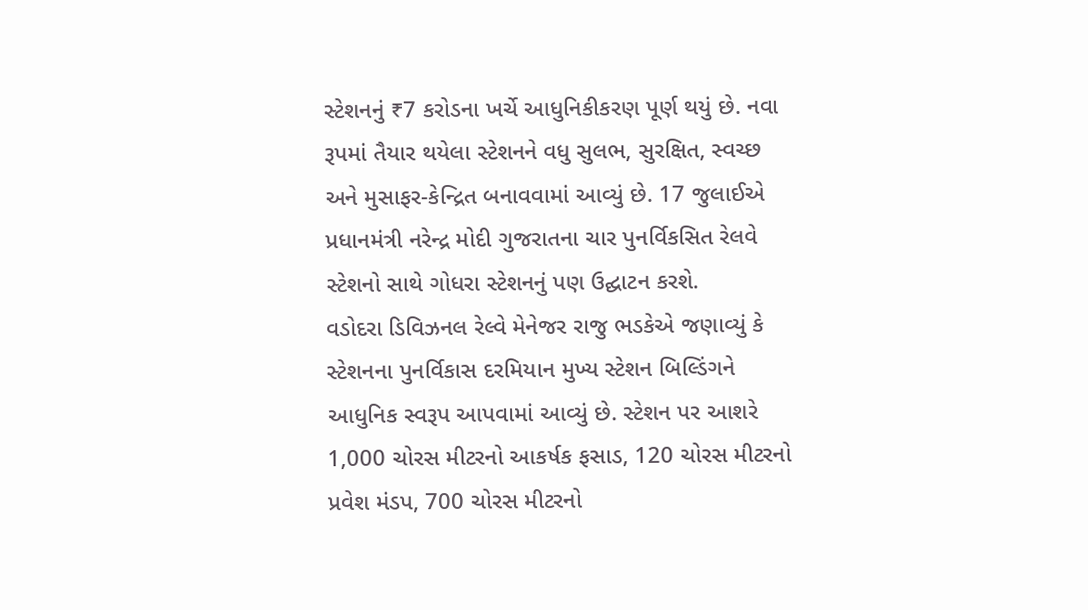સ્ટેશનનું ₹7 કરોડના ખર્ચે આધુનિકીકરણ પૂર્ણ થયું છે. નવા રૂપમાં તૈયાર થયેલા સ્ટેશનને વધુ સુલભ, સુરક્ષિત, સ્વચ્છ અને મુસાફર-કેન્દ્રિત બનાવવામાં આવ્યું છે. 17 જુલાઈએ પ્રધાનમંત્રી નરેન્દ્ર મોદી ગુજરાતના ચાર પુનર્વિકસિત રેલવે સ્ટેશનો સાથે ગોધરા સ્ટેશનનું પણ ઉદ્ઘાટન કરશે.
વડોદરા ડિવિઝનલ રેલ્વે મેનેજર રાજુ ભડકેએ જણાવ્યું કે સ્ટેશનના પુનર્વિકાસ દરમિયાન મુખ્ય સ્ટેશન બિલ્ડિંગને આધુનિક સ્વરૂપ આપવામાં આવ્યું છે. સ્ટેશન પર આશરે 1,000 ચોરસ મીટરનો આકર્ષક ફસાડ, 120 ચોરસ મીટરનો પ્રવેશ મંડપ, 700 ચોરસ મીટરનો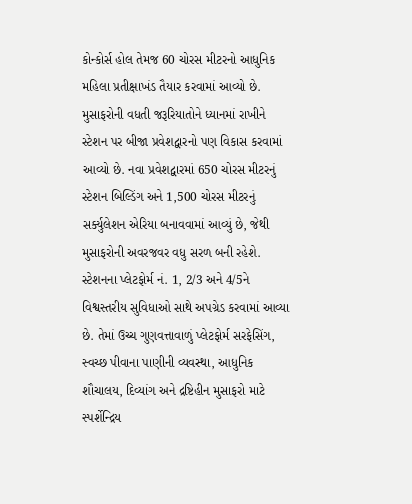કોન્કોર્સ હોલ તેમજ 60 ચોરસ મીટરનો આધુનિક મહિલા પ્રતીક્ષાખંડ તૈયાર કરવામાં આવ્યો છે.
મુસાફરોની વધતી જરૂરિયાતોને ધ્યાનમાં રાખીને સ્ટેશન પર બીજા પ્રવેશદ્વારનો પણ વિકાસ કરવામાં આવ્યો છે. નવા પ્રવેશદ્વારમાં 650 ચોરસ મીટરનું સ્ટેશન બિલ્ડિંગ અને 1,500 ચોરસ મીટરનું સર્ક્યુલેશન એરિયા બનાવવામાં આવ્યું છે, જેથી મુસાફરોની અવરજવર વધુ સરળ બની રહેશે.
સ્ટેશનના પ્લેટફોર્મ નં. 1, 2/3 અને 4/5ને વિશ્વસ્તરીય સુવિધાઓ સાથે અપગ્રેડ કરવામાં આવ્યા છે. તેમાં ઉચ્ચ ગુણવત્તાવાળું પ્લેટફોર્મ સરફેસિંગ, સ્વચ્છ પીવાના પાણીની વ્યવસ્થા, આધુનિક શૌચાલય, દિવ્યાંગ અને દ્રષ્ટિહીન મુસાફરો માટે સ્પર્શેન્દ્રિય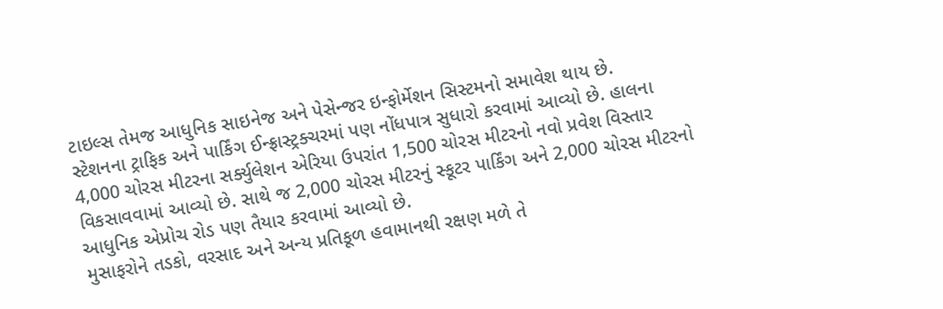ટાઇલ્સ તેમજ આધુનિક સાઇનેજ અને પેસેન્જર ઇન્ફોર્મેશન સિસ્ટમનો સમાવેશ થાય છે.
સ્ટેશનના ટ્રાફિક અને પાર્કિંગ ઈન્ફ્રાસ્ટ્રક્ચરમાં પણ નોંધપાત્ર સુધારો કરવામાં આવ્યો છે. હાલના 4,000 ચોરસ મીટરના સર્ક્યુલેશન એરિયા ઉપરાંત 1,500 ચોરસ મીટરનો નવો પ્રવેશ વિસ્તાર વિકસાવવામાં આવ્યો છે. સાથે જ 2,000 ચોરસ મીટરનું સ્કૂટર પાર્કિંગ અને 2,000 ચોરસ મીટરનો આધુનિક એપ્રોચ રોડ પણ તૈયાર કરવામાં આવ્યો છે.
મુસાફરોને તડકો, વરસાદ અને અન્ય પ્રતિકૂળ હવામાનથી રક્ષણ મળે તે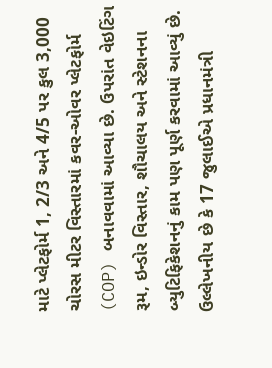માટે પ્લેટફોર્મ 1, 2/3 અને 4/5 પર કુલ 3,000 ચોરસ મીટર વિસ્તારમાં કવર-ઓવર પ્લેટફોર્મ (COP) બનાવવામાં આવ્યા છે. ઉપરાંત વેઇટિંગ રૂમ, ઇન્ડોર વિસ્તાર, શૌચાલય અને સ્ટેશનના બ્યુટિફિકેશનનું કામ પણ પૂર્ણ કરવામાં આવ્યું છે.
ઉલ્લેખનીય છે કે 17 જુલાઈએ પ્રધાનમંત્રી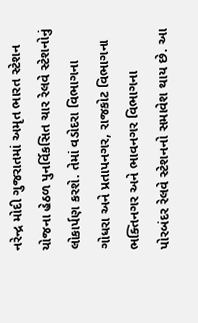નરેન્દ્ર મોદી ગુજરાતમાં અમૃત ભારત સ્ટેશન યોજના હેઠળ પુનર્વિકસિત ચાર રેલવે સ્ટેશનોનું લોકાર્પણ કરશે. તેમાં વડોદરા વિભાગના ગોધરા અને પ્રતાપનગર, રાજકોટ વિભાગના ભક્તિનગર અને ભાવનગર વિભાગના પોરબંદર રેલવે સ્ટેશનનો સમાવેશ થાય છે. આ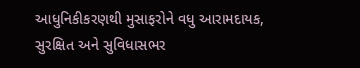આધુનિકીકરણથી મુસાફરોને વધુ આરામદાયક, સુરક્ષિત અને સુવિધાસભર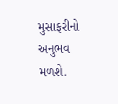મુસાફરીનો અનુભવ મળશે.